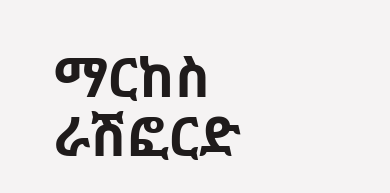ማርከስ ራሽፎርድ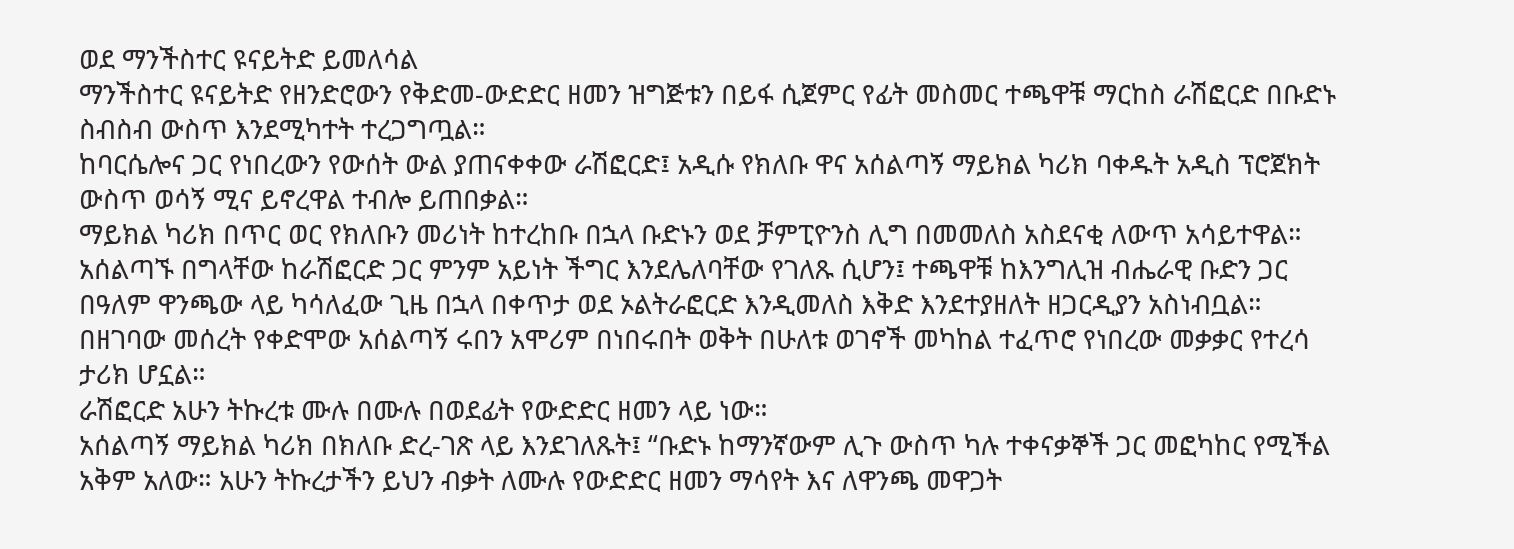ወደ ማንችስተር ዩናይትድ ይመለሳል
ማንችስተር ዩናይትድ የዘንድሮውን የቅድመ-ውድድር ዘመን ዝግጅቱን በይፋ ሲጀምር የፊት መስመር ተጫዋቹ ማርከስ ራሽፎርድ በቡድኑ ስብስብ ውስጥ እንደሚካተት ተረጋግጧል።
ከባርሴሎና ጋር የነበረውን የውሰት ውል ያጠናቀቀው ራሽፎርድ፤ አዲሱ የክለቡ ዋና አሰልጣኝ ማይክል ካሪክ ባቀዱት አዲስ ፕሮጀክት ውስጥ ወሳኝ ሚና ይኖረዋል ተብሎ ይጠበቃል።
ማይክል ካሪክ በጥር ወር የክለቡን መሪነት ከተረከቡ በኋላ ቡድኑን ወደ ቻምፒዮንስ ሊግ በመመለስ አስደናቂ ለውጥ አሳይተዋል።
አሰልጣኙ በግላቸው ከራሽፎርድ ጋር ምንም አይነት ችግር እንደሌለባቸው የገለጹ ሲሆን፤ ተጫዋቹ ከእንግሊዝ ብሔራዊ ቡድን ጋር በዓለም ዋንጫው ላይ ካሳለፈው ጊዜ በኋላ በቀጥታ ወደ ኦልትራፎርድ እንዲመለስ እቅድ እንደተያዘለት ዘጋርዲያን አስነብቧል።
በዘገባው መሰረት የቀድሞው አሰልጣኝ ሩበን አሞሪም በነበሩበት ወቅት በሁለቱ ወገኖች መካከል ተፈጥሮ የነበረው መቃቃር የተረሳ ታሪክ ሆኗል።
ራሽፎርድ አሁን ትኩረቱ ሙሉ በሙሉ በወደፊት የውድድር ዘመን ላይ ነው።
አሰልጣኝ ማይክል ካሪክ በክለቡ ድረ-ገጽ ላይ እንደገለጹት፤ “ቡድኑ ከማንኛውም ሊጉ ውስጥ ካሉ ተቀናቃኞች ጋር መፎካከር የሚችል አቅም አለው። አሁን ትኩረታችን ይህን ብቃት ለሙሉ የውድድር ዘመን ማሳየት እና ለዋንጫ መዋጋት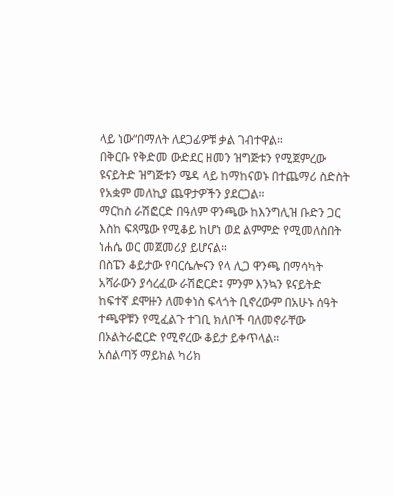ላይ ነው“በማለት ለደጋፊዎቹ ቃል ገብተዋል።
በቅርቡ የቅድመ ውድደር ዘመን ዝግጅቱን የሚጀምረው ዩናይትድ ዝግጅቱን ሜዳ ላይ ከማከናወኑ በተጨማሪ ስድስት የአቋም መለኪያ ጨዋታዎችን ያደርጋል።
ማርከስ ራሽፎርድ በዓለም ዋንጫው ከእንግሊዝ ቡድን ጋር እስከ ፍጻሜው የሚቆይ ከሆነ ወደ ልምምድ የሚመለስበት ነሐሴ ወር መጀመሪያ ይሆናል።
በስፔን ቆይታው የባርሴሎናን የላ ሊጋ ዋንጫ በማሳካት አሻራውን ያሳረፈው ራሽፎርድ፤ ምንም እንኳን ዩናይትድ ከፍተኛ ደሞዙን ለመቀነስ ፍላጎት ቢኖረውም በአሁኑ ሰዓት ተጫዋቹን የሚፈልጉ ተገቢ ክለቦች ባለመኖራቸው በኦልትራፎርድ የሚኖረው ቆይታ ይቀጥላል።
አሰልጣኝ ማይክል ካሪክ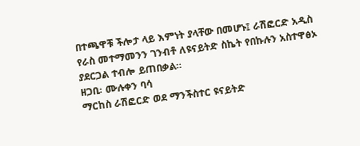በተጫዋቹ ችሎታ ላይ እምነት ያላቸው በመሆኑ፤ ራሽፎርድ አዲስ የራስ መተማመንን ገንብቶ ለዩናይትድ ስኬት የበኩሉን አስተዋፅኦ ያደርጋል ተብሎ ይጠበቃል።
ዘጋቢ፡ ሙሉቀን ባሳ
ማርከስ ራሽፎርድ ወደ ማንችስተር ዩናይትድ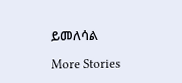ይመለሳል

More Stories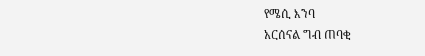የሜሲ እንባ
አርሰናል ግብ ጠባቂ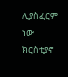ሊያስፈርም ነው
ክርስቲያኖ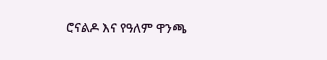ሮናልዶ እና የዓለም ዋንጫ